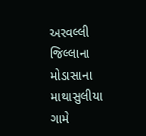અરવલ્લી જિલ્લાના મોડાસાના માથાસુલીયા ગામે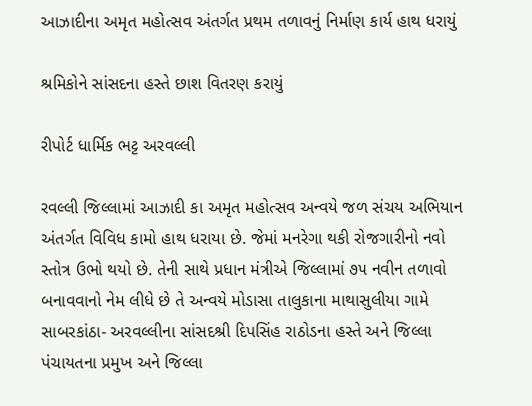આઝાદીના અમૃત મહોત્સવ અંતર્ગત પ્રથમ તળાવનું નિર્માણ કાર્ય હાથ ધરાયું

શ્રમિકોને સાંસદના હસ્તે છાશ વિતરણ કરાયું

રીપોર્ટ ધાર્મિક ભટ્ટ અરવલ્લી

રવલ્લી જિલ્લામાં આઝાદી કા અમૃત મહોત્સવ અન્વયે જળ સંચય અભિયાન અંતર્ગત વિવિધ કામો હાથ ધરાયા છે. જેમાં મનરેગા થકી રોજગારીનો નવો સ્તોત્ર ઉભો થયો છે. તેની સાથે પ્રધાન મંત્રીએ જિલ્લામાં ૭૫ નવીન તળાવો બનાવવાનો નેમ લીધે છે તે અન્વયે મોડાસા તાલુકાના માથાસુલીયા ગામે સાબરકાંઠા- અરવલ્લીના સાંસદશ્રી દિપસિંહ રાઠોડના હસ્તે અને જિલ્લા પંચાયતના પ્રમુખ અને જિલ્લા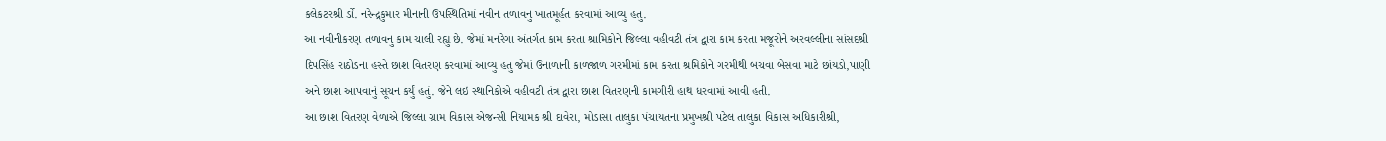કલેકટરશ્રી ર્ડો. નરેન્દ્રકુમાર મીનાની ઉપસ્થિતિમાં નવીન તળાવનુ ખાતમૂર્હત કરવામાં આવ્યુ હતુ.
આ નવીનીકરણ તળાવનુ કામ ચાલી રહ્યુ છે. જેમાં મનરેગા અંતર્ગત કામ કરતા શ્રામિકોને જિલ્લા વહીવટી તંત્ર દ્વારા કામ કરતા મજૂરોને અરવલ્લીના સાંસદશ્રી દિપસિંહ રાઠોડના હસ્તે છાશ વિતરણ કરવામાં આવ્યુ હતુ જેમાં ઉનાળાની કાળજાળ ગરમીમાં કામ કરતા શ્રમિકોને ગરમીથી બચવા બેસવા માટે છાંયડો,પાણી અને છાશ આપવાનું સૂચન કર્યું હતું. જેને લઇ સ્થાનિકોએ વહીવટી તંત્ર દ્વારા છાશ વિતરણની કામગીરી હાથ ધરવામાં આવી હતી.
આ છાશ વિતરણ વેળાએ જિલ્લા ગ્રામ વિકાસ એજન્સી નિયામક શ્રી દાવેરા, મોડાસા તાલુકા પંચાયતના પ્રમુખશ્રી પટેલ તાલુકા વિકાસ અધિકારીશ્રી,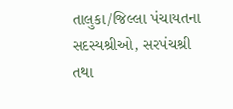તાલુકા/જિલ્લા પંચાયતના સદસ્યશ્રીઓ, સરપંચશ્રી તથા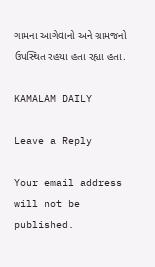ગામના આગેવાનો અને ગ્રામજનો ઉપસ્થિત રહયા હતા રહ્યા હતા.

KAMALAM DAILY

Leave a Reply

Your email address will not be published.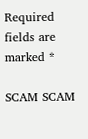Required fields are marked *

SCAM SCAM